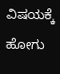ವಿಷಯಕ್ಕೆ ಹೋಗು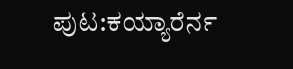ಪುಟ:ಕಯ್ಯಾರೆರ್ನ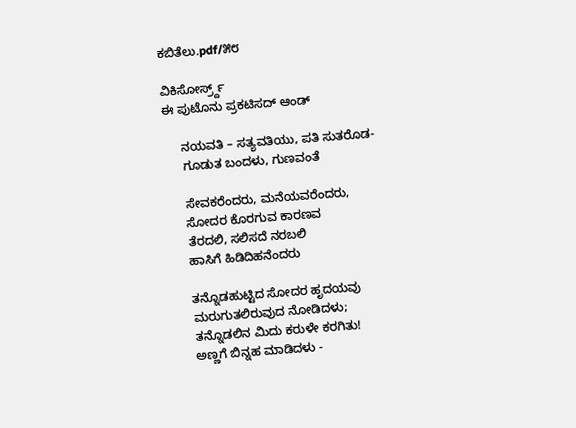ಕಬಿತೆಲು.pdf/೫೮

ವಿಕಿಸೋರ್ಸ್ರ್ದ್
ಈ ಪುಟೊನು ಪ್ರಕಟಿಸದ್ ಆಂಡ್

     ನಯವತಿ – ಸತ್ಯವತಿಯು, ಪತಿ ಸುತರೊಡ-
     ಗೂಡುತ ಬಂದಳು, ಗುಣವಂತೆ

     ಸೇವಕರೆಂದರು, ಮನೆಯವರೆಂದರು,
     ಸೋದರ ಕೊರಗುವ ಕಾರಣವ
     ತೆರದಲಿ, ಸಲಿಸದೆ ನರಬಲಿ
     ಹಾಸಿಗೆ ಹಿಡಿದಿಹನೆಂದರು

     ತನ್ನೊಡಹುಟ್ಟಿದ ಸೋದರ ಹೃದಯವು
     ಮರುಗುತಲಿರುವುದ ನೋಡಿದಳು;
     ತನ್ನೊಡಲಿನ ಮಿದು ಕರುಳೇ ಕರಗಿತು!
     ಅಣ್ಣಗೆ ಬಿನ್ನಹ ಮಾಡಿದಳು -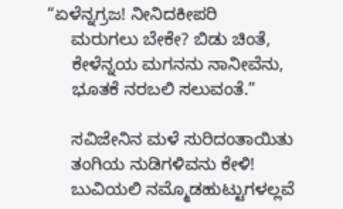“ಏಳೆನ್ನಗ್ರಜ! ನೀನಿದಕೀಪರಿ
     ಮರುಗಲು ಬೇಕೇ? ಬಿಡು ಚಿಂತೆ,
     ಕೇಳೆನ್ನಯ ಮಗನನು ನಾನೀವೆನು,
     ಭೂತಕೆ ನರಬಲಿ ಸಲುವಂತೆ.”

     ಸವಿಜೇನಿನ ಮಳೆ ಸುರಿದಂತಾಯಿತು
     ತಂಗಿಯ ನುಡಿಗಳಿವನು ಕೇಳಿ!
     ಬುವಿಯಲಿ ನಮ್ಮೊಡಹುಟ್ಟುಗಳಲ್ಲವೆ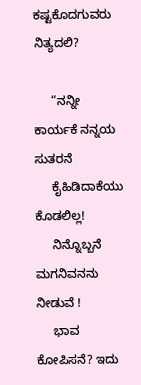ಕಷ್ಟಕೊದಗುವರು ನಿತ್ಯದಲಿ?

     “ನನ್ನೀ ಕಾರ್ಯಕೆ ನನ್ನಯ ಸುತರನೆ
     ಕೈಹಿಡಿದಾಕೆಯು ಕೊಡಲಿಲ್ಲ!
     ನಿನ್ನೊಬ್ಬನೆ ಮಗನಿವನನು ನೀಡುವೆ !
     ಭಾವ ಕೋಪಿಸನೆ? ಇದು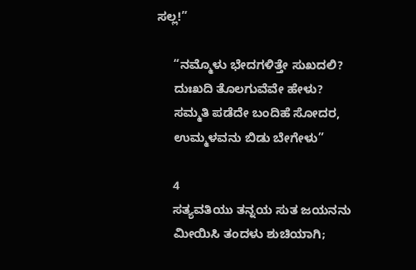ಸಲ್ಲ!”

     “ನಮ್ಮೊಳು ಭೇದಗಳಿತ್ತೇ ಸುಖದಲಿ?
     ದುಃಖದಿ ತೊಲಗುವೆವೇ ಹೇಳು?
     ಸಮ್ಮತಿ ಪಡೆದೇ ಬಂದಿಹೆ ಸೋದರ,
     ಉಮ್ಮಳವನು ಬಿಡು ಬೇಗೇಳು”

     4
     ಸತ್ಯವತಿಯು ತನ್ನಯ ಸುತ ಜಯನನು
     ಮೀಯಿಸಿ ತಂದಳು ಶುಚಿಯಾಗಿ;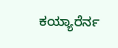ಕಯ್ಯಾರೆರ್ನ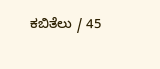ಕಬಿತೆಲು / 45